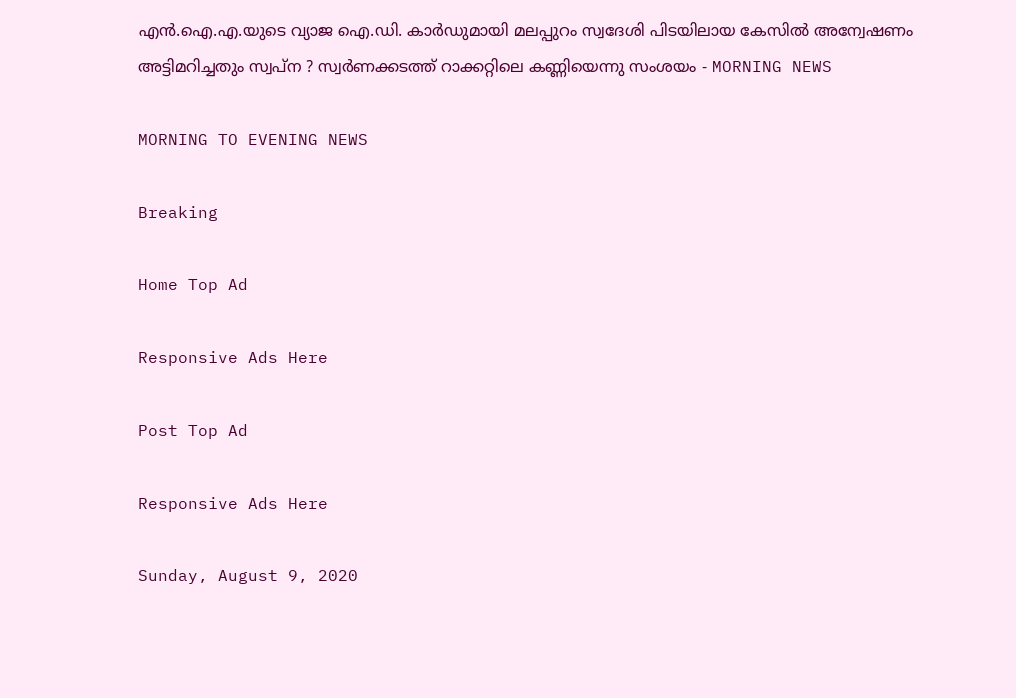എന്‍.ഐ.എ.യുടെ വ്യാജ ഐ.ഡി. കാര്‍ഡുമായി മലപ്പുറം സ്വദേശി പിടയിലായ കേസില്‍ അന്വേഷണം അട്ടിമറിച്ചതും സ്വപ്ന ? സ്വര്‍ണക്കടത്ത് റാക്കറ്റിലെ കണ്ണിയെന്നു സംശയം - MORNING NEWS

MORNING TO EVENING NEWS

Breaking

Home Top Ad

Responsive Ads Here

Post Top Ad

Responsive Ads Here

Sunday, August 9, 2020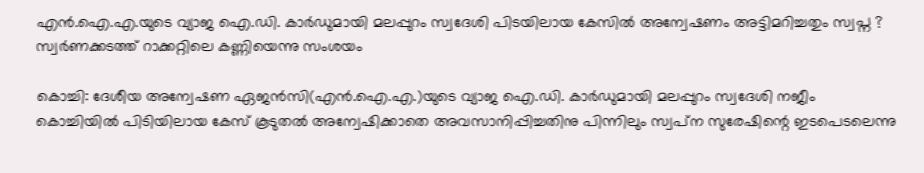എന്‍.ഐ.എ.യുടെ വ്യാജ ഐ.ഡി. കാര്‍ഡുമായി മലപ്പുറം സ്വദേശി പിടയിലായ കേസില്‍ അന്വേഷണം അട്ടിമറിച്ചതും സ്വപ്ന ? സ്വര്‍ണക്കടത്ത് റാക്കറ്റിലെ കണ്ണിയെന്നു സംശയം

കൊച്ചി: ദേശീയ അന്വേഷണ ഏജന്‍സി(എന്‍.ഐ.എ.)യുടെ വ്യാജ ഐ.ഡി. കാര്‍ഡുമായി മലപ്പുറം സ്വദേശി നജീം കൊച്ചിയില്‍ പിടിയിലായ കേസ് കൂടുതല്‍ അന്വേഷിക്കാതെ അവസാനിപ്പിച്ചതിനു പിന്നിലും സ്വപ്‌ന സുരേഷിന്റെ ഇടപെടലെന്നു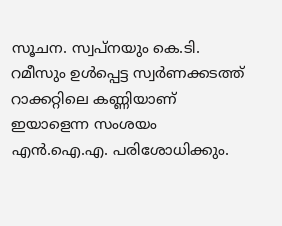സൂചന. സ്വപ്‌നയും കെ.ടി. റമീസും ഉള്‍പ്പെട്ട സ്വര്‍ണക്കടത്ത് റാക്കറ്റിലെ കണ്ണിയാണ് ഇയാളെന്ന സംശയം എന്‍.ഐ.എ. പരിശോധിക്കും.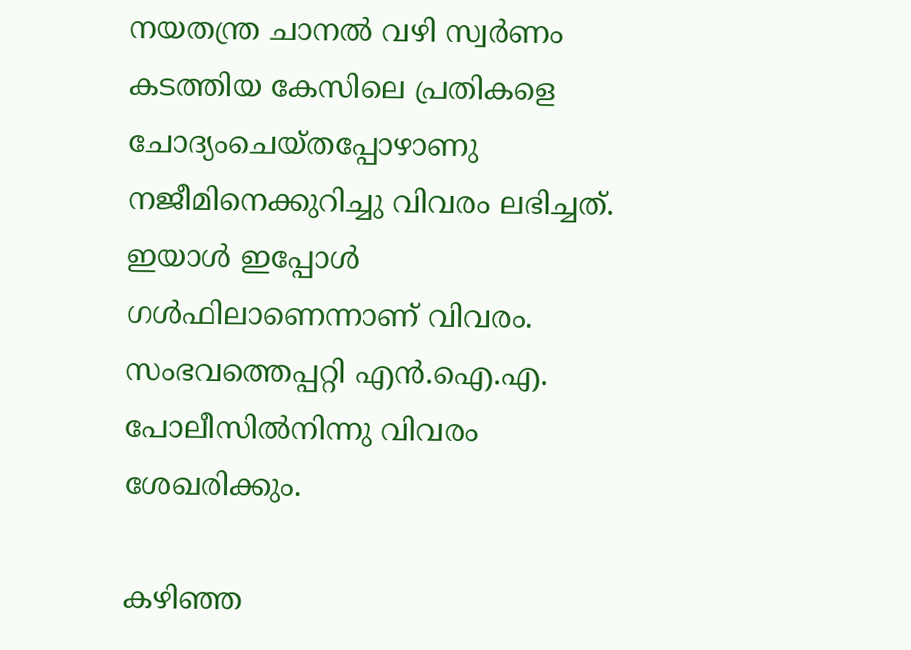നയതന്ത്ര ചാനല്‍ വഴി സ്വര്‍ണം കടത്തിയ കേസിലെ പ്രതികളെ ചോദ്യംചെയ്തപ്പോഴാണു നജീമിനെക്കുറിച്ചു വിവരം ലഭിച്ചത്. ഇയാള്‍ ഇപ്പോള്‍ ഗള്‍ഫിലാണെന്നാണ് വിവരം. സംഭവത്തെപ്പറ്റി എന്‍.ഐ.എ. പോലീസില്‍നിന്നു വിവരം ശേഖരിക്കും.

കഴിഞ്ഞ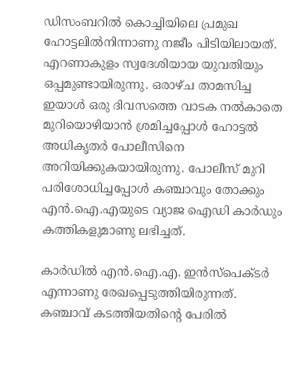ഡിസംബറില്‍ കൊച്ചിയിലെ പ്രമുഖ ഹോട്ടലില്‍നിന്നാണു നജീം പിടിയിലായത്. എറണാകുളം സ്വദേശിയായ യുവതിയും ഒപ്പമുണ്ടായിരുന്നു. ഒരാഴ്ച താമസിച്ച ഇയാള്‍ ഒരു ദിവസത്തെ വാടക നല്‍കാതെ മുറിയൊഴിയാന്‍ ശ്രമിച്ചപ്പോള്‍ ഹോട്ടല്‍ അധികൃതര്‍ പോലീസിനെ അറിയിക്കുകയായിരുന്നു. പോലീസ് മുറി പരിശോധിച്ചപ്പോള്‍ കഞ്ചാവും തോക്കും എന്‍.ഐ.എയുടെ വ്യാജ ഐഡി കാര്‍ഡും കത്തികളുമാണു ലഭിച്ചത്.

കാര്‍ഡില്‍ എന്‍.ഐ.എ. ഇന്‍സ്‌പെക്ടര്‍ എന്നാണു രേഖപ്പെടുത്തിയിരുന്നത്. കഞ്ചാവ് കടത്തിയതിന്റെ പേരില്‍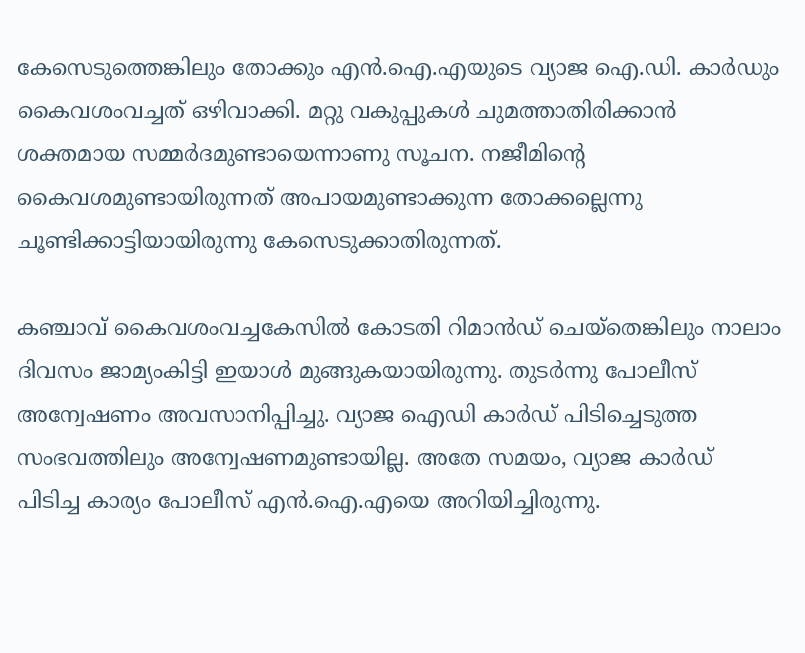കേസെടുത്തെങ്കിലും തോക്കും എന്‍.ഐ.എയുടെ വ്യാജ ഐ.ഡി. കാര്‍ഡും കൈവശംവച്ചത് ഒഴിവാക്കി. മറ്റു വകുപ്പുകള്‍ ചുമത്താതിരിക്കാന്‍ ശക്തമായ സമ്മര്‍ദമുണ്ടായെന്നാണു സൂചന. നജീമിന്റെ കൈവശമുണ്ടായിരുന്നത് അപായമുണ്ടാക്കുന്ന തോക്കല്ലെന്നു ചൂണ്ടിക്കാട്ടിയായിരുന്നു കേസെടുക്കാതിരുന്നത്.

കഞ്ചാവ് കൈവശംവച്ചകേസില്‍ കോടതി റിമാന്‍ഡ് ചെയ്‌തെങ്കിലും നാലാം ദിവസം ജാമ്യംകിട്ടി ഇയാള്‍ മുങ്ങുകയായിരുന്നു. തുടര്‍ന്നു പോലീസ് അന്വേഷണം അവസാനിപ്പിച്ചു. വ്യാജ ഐഡി കാര്‍ഡ് പിടിച്ചെടുത്ത സംഭവത്തിലും അന്വേഷണമുണ്ടായില്ല. അതേ സമയം, വ്യാജ കാര്‍ഡ് പിടിച്ച കാര്യം പോലീസ് എന്‍.ഐ.എയെ അറിയിച്ചിരുന്നു.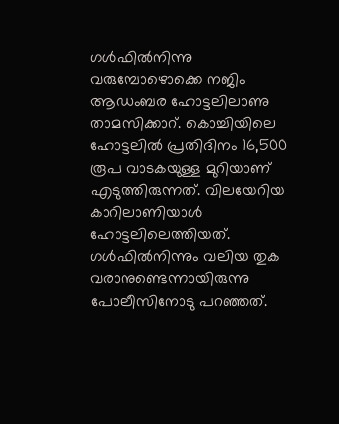ഗള്‍ഫില്‍നിന്നു വരുമ്പോഴൊക്കെ നജിം ആഡംബര ഹോട്ടലിലാണു താമസിക്കാറ്. കൊച്ചിയിലെ ഹോട്ടലില്‍ പ്രതിദിനം 16,500 രൂപ വാടകയുള്ള മുറിയാണ് എടുത്തിരുന്നത്. വിലയേറിയ കാറിലാണിയാള്‍ ഹോട്ടലിലെത്തിയത്. ഗള്‍ഫില്‍നിന്നും വലിയ തുക വരാനുണ്ടെന്നായിരുന്നു പോലീസിനോടു പറഞ്ഞത്.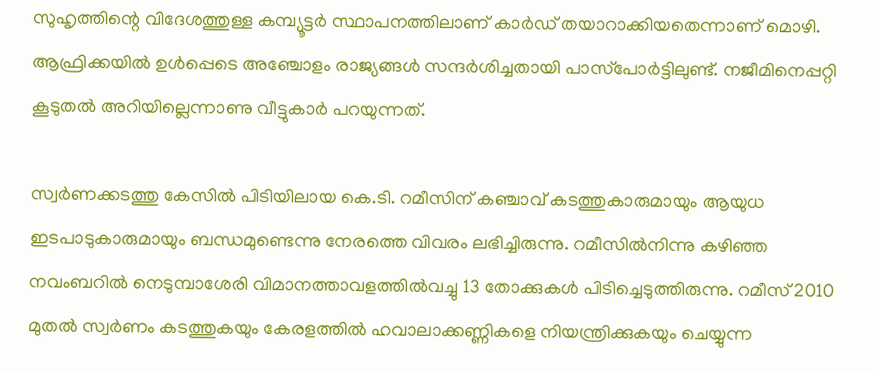സുഹൃത്തിന്റെ വിദേശത്തുള്ള കമ്പ്യൂട്ടര്‍ സ്ഥാപനത്തിലാണ് കാര്‍ഡ് തയാറാക്കിയതെന്നാണ് മൊഴി. ആഫ്രിക്കയില്‍ ഉള്‍പ്പെടെ അഞ്ചോളം രാജ്യങ്ങള്‍ സന്ദര്‍ശിച്ചതായി പാസ്‌പോര്‍ട്ടിലുണ്ട്. നജീമിനെപ്പറ്റി കൂടുതല്‍ അറിയില്ലെന്നാണു വീട്ടുകാര്‍ പറയുന്നത്.

സ്വര്‍ണക്കടത്തു കേസില്‍ പിടിയിലായ കെ.ടി. റമീസിന് കഞ്ചാവ് കടത്തുകാരുമായും ആയുധ ഇടപാടുകാരുമായും ബന്ധമുണ്ടെന്നു നേരത്തെ വിവരം ലഭിച്ചിരുന്നു. റമീസില്‍നിന്നു കഴിഞ്ഞ നവംബറില്‍ നെടുമ്പാശേരി വിമാനത്താവളത്തില്‍വച്ചു 13 തോക്കുകള്‍ പിടിച്ചെടുത്തിരുന്നു. റമീസ് 2010 മുതല്‍ സ്വര്‍ണം കടത്തുകയും കേരളത്തില്‍ ഹവാലാക്കണ്ണികളെ നിയന്ത്രിക്കുകയും ചെയ്യുന്ന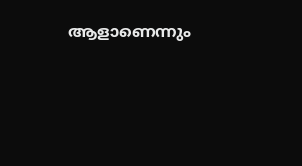ആളാണെന്നും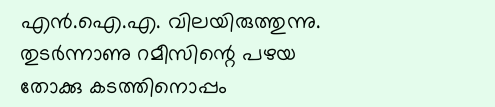എന്‍.ഐ.എ. വിലയിരുത്തുന്നു. തുടര്‍ന്നാണു റമീസിന്റെ പഴയ തോക്കു കടത്തിനൊപ്പം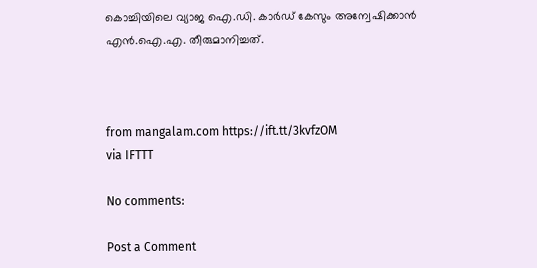കൊച്ചിയിലെ വ്യാജ ഐ.ഡി. കാര്‍ഡ് കേസും അന്വേഷിക്കാന്‍ എന്‍.ഐ.എ. തീരുമാനിച്ചത്.



from mangalam.com https://ift.tt/3kvfzOM
via IFTTT

No comments:

Post a Comment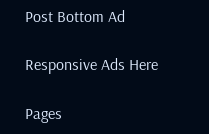Post Bottom Ad

Responsive Ads Here

Pages